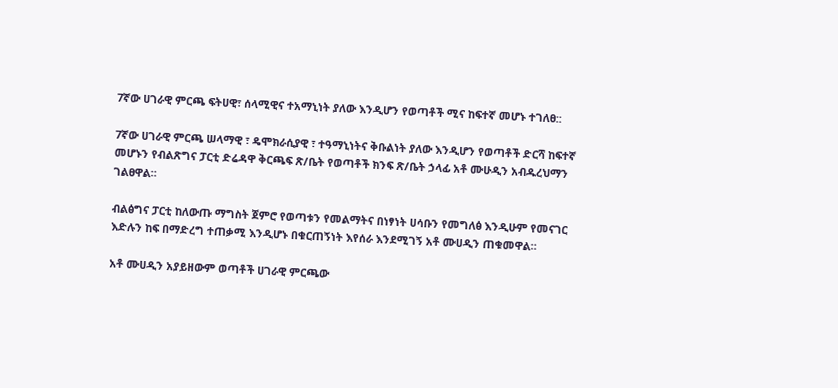7ኛው ሀገራዊ ምርጫ ፍትሀዊ፣ ሰላሚዊና ተአማኒነት ያለው እንዲሆን የወጣቶች ሚና ከፍተኛ መሆኑ ተገለፀ::

7ኛው ሀገራዊ ምርጫ ሠላማዊ ፣ ዴሞክራሲያዊ ፣ ተዓማኒነትና ቅቡልነት ያለው እንዲሆን የወጣቶች ድርሻ ከፍተኛ መሆኑን የብልጽግና ፓርቲ ድሬዳዋ ቅርጫፍ ጽ/ቤት የወጣቶች ክንፍ ጽ/ቤት ኃላፊ አቶ ሙሁዲን አብዱረህማን ገልፀዋል።

ብልፅግና ፓርቲ ከለውጡ ማግስት ጀምሮ የወጣቱን የመልማትና በነፃነት ሀሳቡን የመግለፅ እንዲሁም የመናገር እድሉን ከፍ በማድረግ ተጠቃሚ እንዲሆኑ በቁርጠኝነት እየሰራ እንደሚገኝ አቶ ሙሀዲን ጠቁመዋል።

አቶ ሙሀዲን አያይዘውም ወጣቶች ሀገራዊ ምርጫው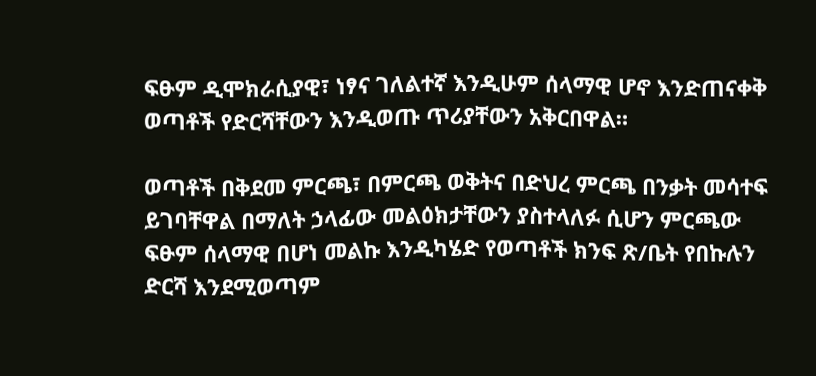ፍፁም ዲሞክራሲያዊ፣ ነፃና ገለልተኛ እንዲሁም ሰላማዊ ሆኖ እንድጠናቀቅ ወጣቶች የድርሻቸውን እንዲወጡ ጥሪያቸውን አቅርበዋል።

ወጣቶች በቅደመ ምርጫ፣ በምርጫ ወቅትና በድህረ ምርጫ በንቃት መሳተፍ ይገባቸዋል በማለት ኃላፊው መልዕክታቸውን ያስተላለፉ ሲሆን ምርጫው ፍፁም ሰላማዊ በሆነ መልኩ እንዲካሄድ የወጣቶች ክንፍ ጽ/ቤት የበኩሉን ድርሻ እንደሚወጣም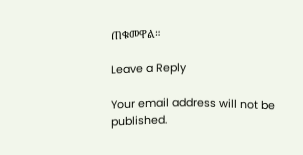ጠቁመዋል።

Leave a Reply

Your email address will not be published.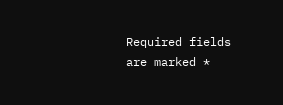Required fields are marked *